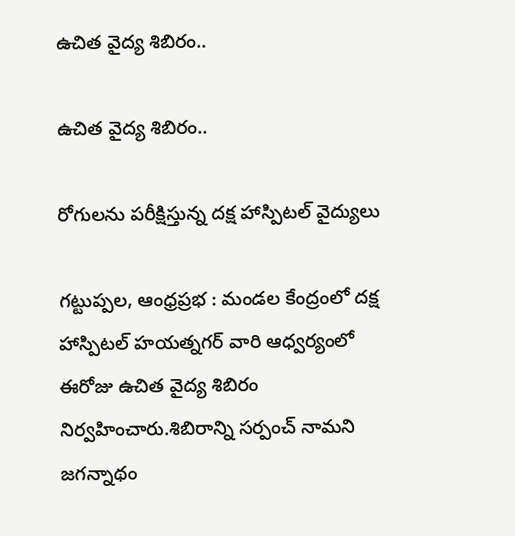ఉచిత వైద్య శిబిరం..

ఉచిత వైద్య శిబిరం..

రోగులను పరీక్షిస్తున్న దక్ష హాస్పిటల్ వైద్యులు

గట్టుప్పల, ఆంధ్రప్రభ : మండల కేంద్రంలో దక్ష హాస్పిటల్ హయత్నగర్ వారి ఆధ్వర్యంలో ఈరోజు ఉచిత వైద్య శిబిరం నిర్వహించారు.శిబిరాన్ని సర్పంచ్ నామని జగన్నాథం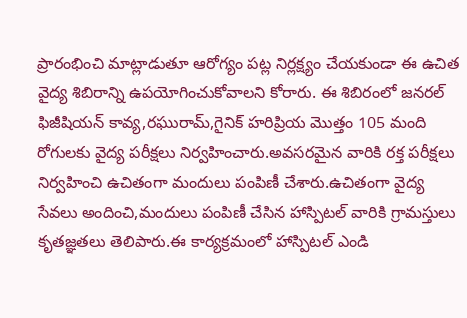ప్రారంభించి మాట్లాడుతూ ఆరోగ్యం పట్ల నిర్లక్ష్యం చేయకుండా ఈ ఉచిత వైద్య శిబిరాన్ని ఉపయోగించుకోవాలని కోరారు. ఈ శిబిరంలో జనరల్ ఫిజీషియన్ కావ్య,రఘురామ్,గైనిక్ హరిప్రియ మొత్తం 105 మంది రోగులకు వైద్య పరీక్షలు నిర్వహించారు.అవసరమైన వారికి రక్త పరీక్షలు నిర్వహించి ఉచితంగా మందులు పంపిణీ చేశారు.ఉచితంగా వైద్య సేవలు అందించి,మందులు పంపిణీ చేసిన హాస్పిటల్ వారికి గ్రామస్తులు కృతజ్ఞతలు తెలిపారు.ఈ కార్యక్రమంలో హాస్పిటల్ ఎండి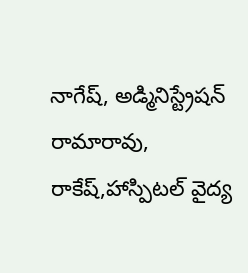నాగేష్, అడ్మినిస్ట్రేషన్ రామారావు, రాకేష్,హాస్పిటల్ వైద్య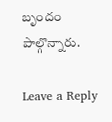బృందం పాల్గొన్నారు.

Leave a Reply